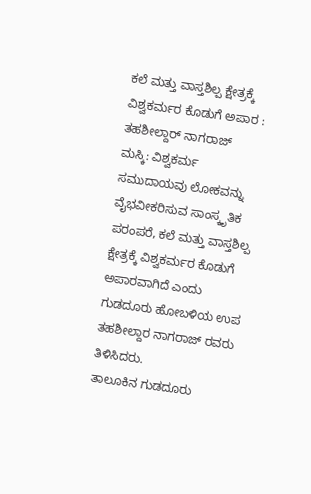ಕಲೆ ಮತ್ತು ವಾಸ್ತಶಿಲ್ಪ ಕ್ಷೇತ್ರಕ್ಕೆ ವಿಶ್ವಕರ್ಮರ ಕೊಡುಗೆ ಅಪಾರ : ತಹಶೀಲ್ದಾರ್ ನಾಗರಾಜ್
ಮಸ್ಕಿ: ವಿಶ್ವಕರ್ಮ ಸಮುದಾಯವು ಲೋಕವನ್ನು ವೈಭವೀಕರಿಸುವ ಸಾಂಸ್ಕೃತಿಕ ಪರಂಪರೆ, ಕಲೆ ಮತ್ತು ವಾಸ್ತಶಿಲ್ಪ ಕ್ಷೇತ್ರಕ್ಕೆ ವಿಶ್ವಕರ್ಮರ ಕೊಡುಗೆ ಅಪಾರವಾಗಿದೆ ಎಂದು ಗುಡದೂರು ಹೋಬಳಿಯ ಉಪ ತಹಶೀಲ್ದಾರ ನಾಗರಾಜ್ ರವರು ತಿಳಿಸಿದರು.
ತಾಲೂಕಿನ ಗುಡದೂರು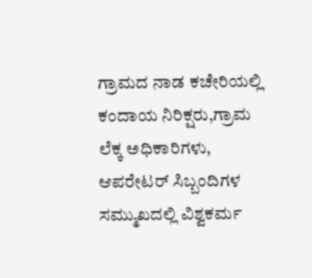ಗ್ರಾಮದ ನಾಡ ಕಚೇರಿಯಲ್ಲಿ ಕಂದಾಯ ನಿರಿಕ್ಷರು,ಗ್ರಾಮ ಲೆಕ್ಕ ಅಧಿಕಾರಿಗಳು, ಆಪರೇಟರ್ ಸಿಬ್ಬಂದಿಗಳ ಸಮ್ಮುಖದಲ್ಲಿ ವಿಶ್ವಕರ್ಮ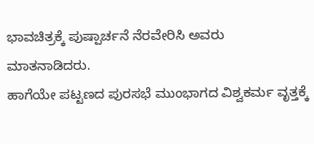ಭಾವಚಿತ್ರಕ್ಕೆ ಪುಷ್ಪಾರ್ಚನೆ ನೆರವೇರಿಸಿ ಅವರು ಮಾತನಾಡಿದರು.
ಹಾಗೆಯೇ ಪಟ್ಟಣದ ಪುರಸಭೆ ಮುಂಭಾಗದ ವಿಶ್ವಕರ್ಮ ವೃತ್ತಕ್ಕೆ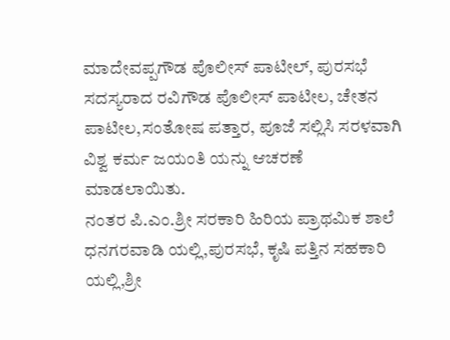ಮಾದೇವಪ್ಪಗೌಡ ಪೊಲೀಸ್ ಪಾಟೀಲ್, ಪುರಸಭೆ ಸದಸ್ಯರಾದ ರವಿಗೌಡ ಪೊಲೀಸ್ ಪಾಟೀಲ, ಚೇತನ ಪಾಟೀಲ,ಸಂತೋಷ ಪತ್ತಾರ, ಪೂಜೆ ಸಲ್ಲಿಸಿ ಸರಳವಾಗಿ ವಿಶ್ವ ಕರ್ಮ ಜಯಂತಿ ಯನ್ನು ಆಚರಣೆ ಮಾಡಲಾಯಿತು.
ನಂತರ ಪಿ.ಎಂ.ಶ್ರೀ ಸರಕಾರಿ ಹಿರಿಯ ಪ್ರಾಥಮಿಕ ಶಾಲೆ ಧನಗರವಾಡಿ ಯಲ್ಲಿ,ಪುರಸಭೆ, ಕೃಷಿ ಪತ್ತಿನ ಸಹಕಾರಿ ಯಲ್ಲಿ,ಶ್ರೀ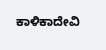ಕಾಳಿಕಾದೇವಿ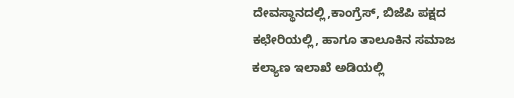ದೇವಸ್ಥಾನದಲ್ಲಿ,ಕಾಂಗ್ರೆಸ್, ಬಿಜೆಪಿ ಪಕ್ಷದ ಕಛೇರಿಯಲ್ಲಿ, ಹಾಗೂ ತಾಲೂಕಿನ ಸಮಾಜ ಕಲ್ಯಾಣ ಇಲಾಖೆ ಅಡಿಯಲ್ಲಿ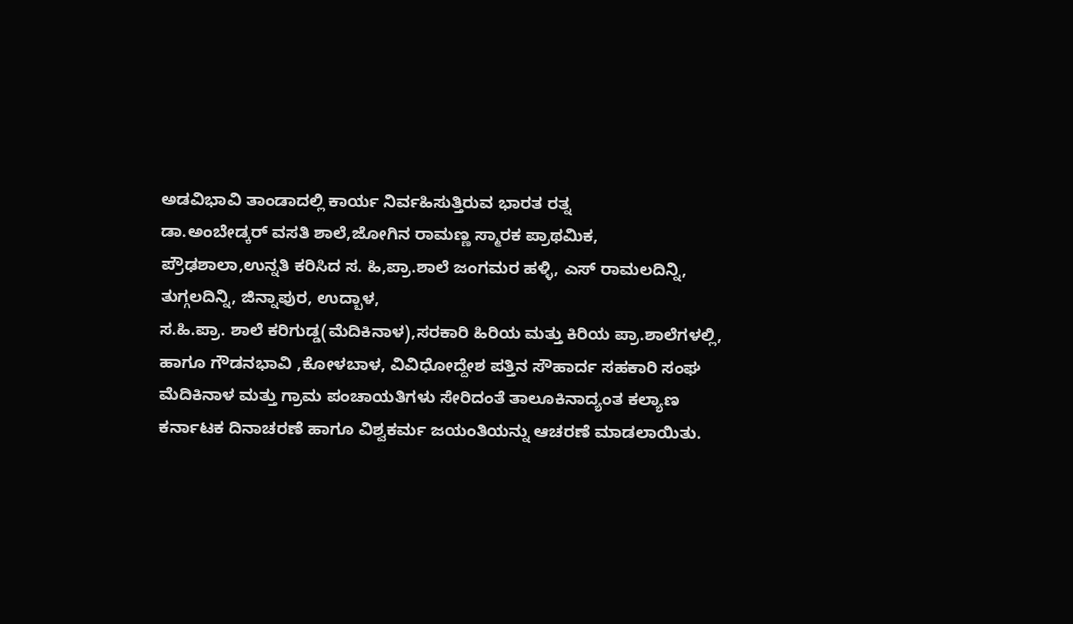ಅಡವಿಭಾವಿ ತಾಂಡಾದಲ್ಲಿ ಕಾರ್ಯ ನಿರ್ವಹಿಸುತ್ತಿರುವ ಭಾರತ ರತ್ನ
ಡಾ.ಅಂಬೇಡ್ಕರ್ ವಸತಿ ಶಾಲೆ,ಜೋಗಿನ ರಾಮಣ್ಣ ಸ್ಮಾರಕ ಪ್ರಾಥಮಿಕ, ಪ್ರೌಢಶಾಲಾ,ಉನ್ನತಿ ಕರಿಸಿದ ಸ. ಹಿ,ಪ್ರಾ.ಶಾಲೆ ಜಂಗಮರ ಹಳ್ಳಿ, ಎಸ್ ರಾಮಲದಿನ್ನಿ, ತುಗ್ಗಲದಿನ್ನಿ, ಜಿನ್ನಾಪುರ, ಉದ್ಬಾಳ,
ಸ.ಹಿ.ಪ್ರಾ. ಶಾಲೆ ಕರಿಗುಡ್ಡ(ಮೆದಿಕಿನಾಳ),ಸರಕಾರಿ ಹಿರಿಯ ಮತ್ತು ಕಿರಿಯ ಪ್ರಾ.ಶಾಲೆಗಳಲ್ಲಿ, ಹಾಗೂ ಗೌಡನಭಾವಿ ,ಕೋಳಬಾಳ, ವಿವಿಧೋದ್ದೇಶ ಪತ್ತಿನ ಸೌಹಾರ್ದ ಸಹಕಾರಿ ಸಂಘ ಮೆದಿಕಿನಾಳ ಮತ್ತು ಗ್ರಾಮ ಪಂಚಾಯತಿಗಳು ಸೇರಿದಂತೆ ತಾಲೂಕಿನಾದ್ಯಂತ ಕಲ್ಯಾಣ ಕರ್ನಾಟಕ ದಿನಾಚರಣೆ ಹಾಗೂ ವಿಶ್ವಕರ್ಮ ಜಯಂತಿಯನ್ನು ಆಚರಣೆ ಮಾಡಲಾಯಿತು.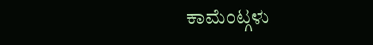ಕಾಮೆಂಟ್ಗಳು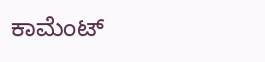ಕಾಮೆಂಟ್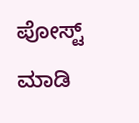ಪೋಸ್ಟ್ ಮಾಡಿ